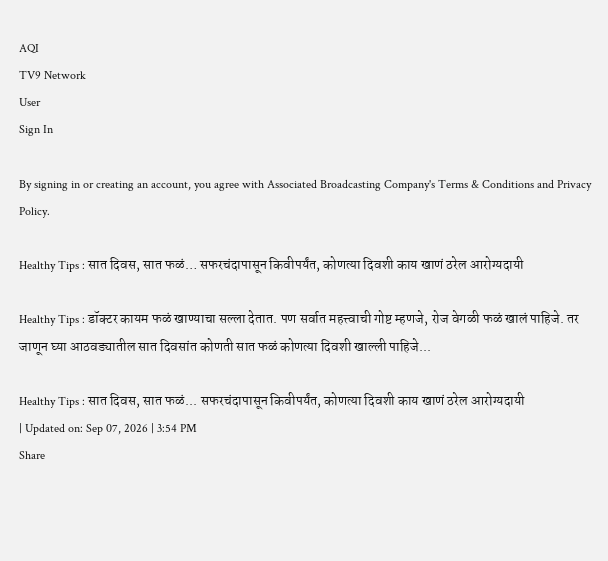AQI
TV9 Network
User
Sign In

By signing in or creating an account, you agree with Associated Broadcasting Company's Terms & Conditions and Privacy Policy.

Healthy Tips : सात दिवस, सात फळं… सफरचंदापासून किवीपर्यंत, कोणत्या दिवशी काय खाणं ठरेल आरोग्यदायी

Healthy Tips : डॉक्टर कायम फळं खाण्याचा सल्ला देतात. पण सर्वात महत्त्वाची गोष्ट म्हणजे, रोज वेगळी फळं खालं पाहिजे. तर जाणून घ्या आठवड्यातील सात दिवसांत कोणती सात फळं कोणत्या दिवशी खाल्ली पाहिजे...

Healthy Tips : सात दिवस, सात फळं... सफरचंदापासून किवीपर्यंत, कोणत्या दिवशी काय खाणं ठरेल आरोग्यदायी
| Updated on: Sep 07, 2026 | 3:54 PM
Share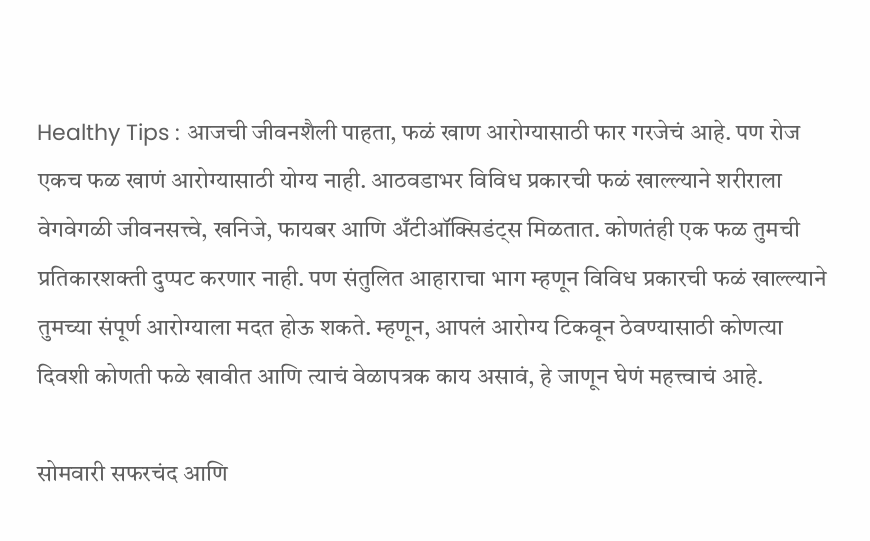Healthy Tips : आजची जीवनशैली पाहता, फळं खाण आरोग्यासाठी फार गरजेचं आहे. पण रोज एकच फळ खाणं आरोग्यासाठी योग्य नाही. आठवडाभर विविध प्रकारची फळं खाल्ल्याने शरीराला वेगवेगळी जीवनसत्त्वे, खनिजे, फायबर आणि अँटीऑक्सिडंट्स मिळतात. कोणतंही एक फळ तुमची प्रतिकारशक्ती दुप्पट करणार नाही. पण संतुलित आहाराचा भाग म्हणून विविध प्रकारची फळं खाल्ल्याने तुमच्या संपूर्ण आरोग्याला मदत होऊ शकते. म्हणून, आपलं आरोग्य टिकवून ठेवण्यासाठी कोणत्या दिवशी कोणती फळे खावीत आणि त्याचं वेळापत्रक काय असावं, हे जाणून घेणं महत्त्वाचं आहे.

सोमवारी सफरचंद आणि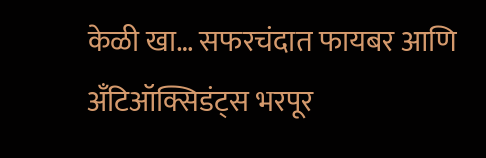केळी खा… सफरचंदात फायबर आणि अँटिऑक्सिडंट्स भरपूर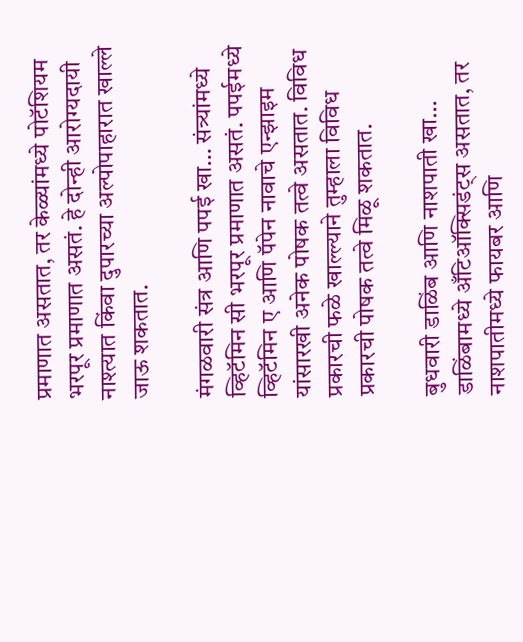प्रमाणात असतात, तर केळ्यांमध्ये पोटॅशियम भरपूर प्रमाणात असतं. हे दोन्ही आरोग्यदायी नाश्त्यात किंवा दुपारच्या अल्पोपाहारात खाल्ले जाऊ शकतात.

मंगळवारी संत्र आणि पपई खा… संत्र्यांमध्ये व्हिटॅमिन सी भरपूर प्रमाणात असतं. पपईमध्ये व्हिटॅमिन ए आणि पॅपेन नावाचे एन्झाइम यांसारखी अनेक पोषक तत्वे असतात. विविध प्रकारची फळे खाल्ल्याने तुम्हाला विविध प्रकारची पोषक तत्वे मिळू शकतात.

बुधवारी डाळिंब आणि नाशपाती खा… डाळिंबामध्ये अँटिऑक्सिडंट्स असतात, तर नाशपातीमध्ये फायबर आणि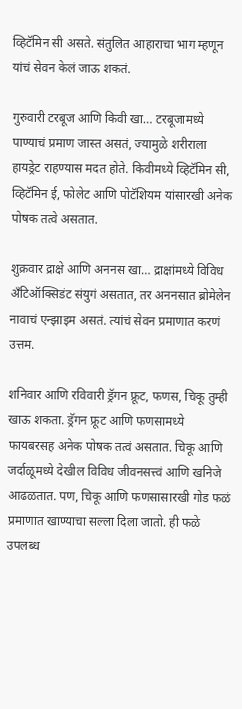व्हिटॅमिन सी असते. संतुलित आहाराचा भाग म्हणून यांचं सेवन केलं जाऊ शकतं.

गुरुवारी टरबूज आणि किवी खा… टरबूजामध्ये पाण्याचं प्रमाण जास्त असतं, ज्यामुळे शरीराला हायड्रेट राहण्यास मदत होते. किवीमध्ये व्हिटॅमिन सी, व्हिटॅमिन ई, फोलेट आणि पोटॅशियम यांसारखी अनेक पोषक तत्वे असतात.

शुक्रवार द्राक्षे आणि अननस खा… द्राक्षांमध्ये विविध अँटिऑक्सिडंट संयुगं असतात, तर अननसात ब्रोमेलेन नावाचं एन्झाइम असतं. त्यांचं सेवन प्रमाणात करणं उत्तम.

शनिवार आणि रविवारी ड्रॅगन फ्रूट, फणस, चिकू तुम्ही खाऊ शकता. ड्रॅगन फ्रूट आणि फणसामध्ये फायबरसह अनेक पोषक तत्वं असतात. चिकू आणि जर्दाळूमध्ये देखील विविध जीवनसत्त्वं आणि खनिजे आढळतात. पण, चिकू आणि फणसासारखी गोड फळं प्रमाणात खाण्याचा सल्ला दिला जातो. ही फळे उपलब्ध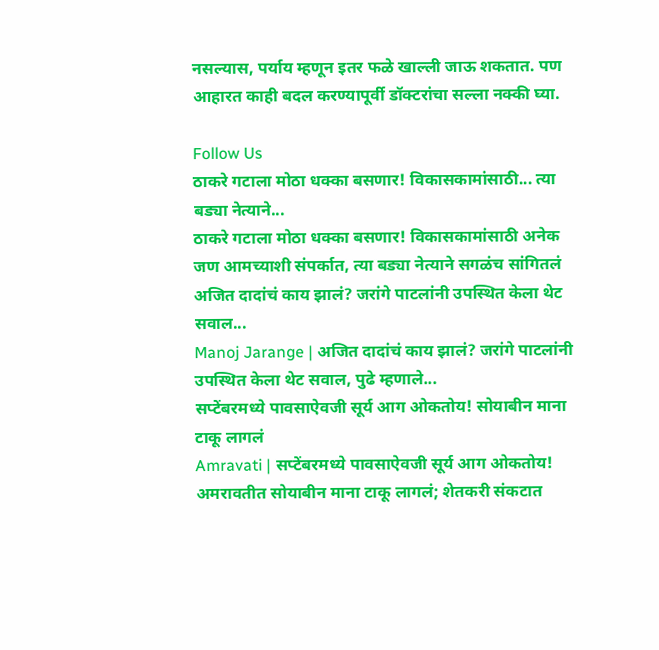नसल्यास, पर्याय म्हणून इतर फळे खाल्ली जाऊ शकतात. पण आहारत काही बदल करण्यापूर्वी डॉक्टरांचा सल्ला नक्की घ्या.

Follow Us
ठाकरे गटाला मोठा धक्का बसणार! विकासकामांसाठी... त्या बड्या नेत्याने...
ठाकरे गटाला मोठा धक्का बसणार! विकासकामांसाठी अनेक जण आमच्याशी संपर्कात, त्या बड्या नेत्याने सगळंच सांगितलं
अजित दादांचं काय झालं? जरांगे पाटलांनी उपस्थित केला थेट सवाल...
Manoj Jarange | अजित दादांचं काय झालं? जरांगे पाटलांनी उपस्थित केला थेट सवाल, पुढे म्हणाले...
सप्टेंबरमध्ये पावसाऐवजी सूर्य आग ओकतोय! सोयाबीन माना टाकू लागलं
Amravati | सप्टेंबरमध्ये पावसाऐवजी सूर्य आग ओकतोय! अमरावतीत सोयाबीन माना टाकू लागलं; शेतकरी संकटात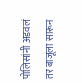पोलिसांनी अडवलं तर बाजूला सारून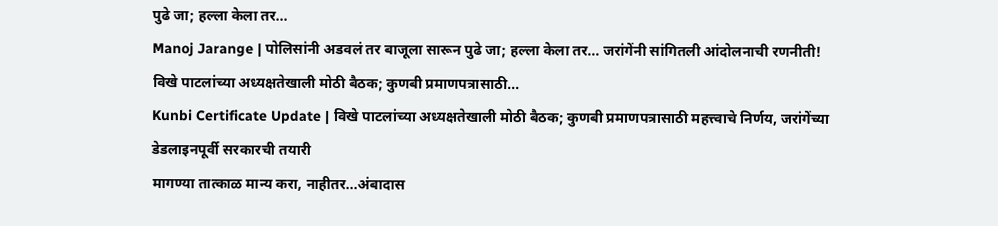पुढे जा; हल्ला केला तर...
Manoj Jarange | पोलिसांनी अडवलं तर बाजूला सारून पुढे जा; हल्ला केला तर... जरांगेंनी सांगितली आंदोलनाची रणनीती!
विखे पाटलांच्या अध्यक्षतेखाली मोठी बैठक; कुणबी प्रमाणपत्रासाठी...
Kunbi Certificate Update | विखे पाटलांच्या अध्यक्षतेखाली मोठी बैठक; कुणबी प्रमाणपत्रासाठी महत्त्वाचे निर्णय, जरांगेंच्या डेडलाइनपूर्वी सरकारची तयारी
मागण्या तात्काळ मान्य करा, नाहीतर...अंबादास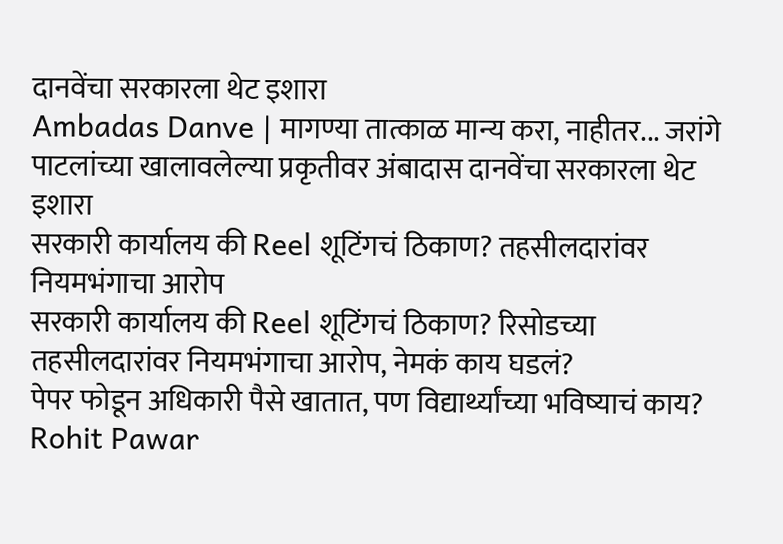दानवेंचा सरकारला थेट इशारा
Ambadas Danve | मागण्या तात्काळ मान्य करा, नाहीतर... जरांगे पाटलांच्या खालावलेल्या प्रकृतीवर अंबादास दानवेंचा सरकारला थेट इशारा
सरकारी कार्यालय की Reel शूटिंगचं ठिकाण? तहसीलदारांवर नियमभंगाचा आरोप
सरकारी कार्यालय की Reel शूटिंगचं ठिकाण? रिसोडच्या तहसीलदारांवर नियमभंगाचा आरोप, नेमकं काय घडलं?
पेपर फोडून अधिकारी पैसे खातात, पण विद्यार्थ्यांच्या भविष्याचं काय?
Rohit Pawar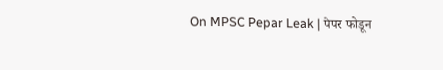On MPSC Pepar Leak | पेपर फोडून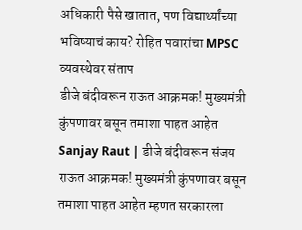अधिकारी पैसे खातात, पण विद्यार्थ्यांच्या भविष्याचं काय? रोहित पवारांचा MPSC व्यवस्थेवर संताप
डीजे बंदीवरून राऊत आक्रमक! मुख्यमंत्री कुंपणावर बसून तमाशा पाहत आहेत
Sanjay Raut | डीजे बंदीवरून संजय राऊत आक्रमक! मुख्यमंत्री कुंपणावर बसून तमाशा पाहत आहेत म्हणत सरकारला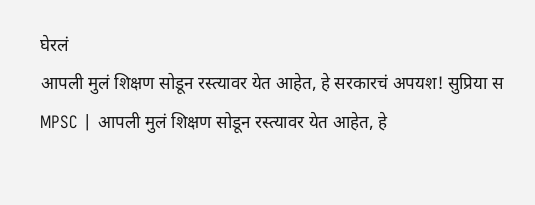घेरलं
आपली मुलं शिक्षण सोडून रस्त्यावर येत आहेत, हे सरकारचं अपयश! सुप्रिया स
MPSC | आपली मुलं शिक्षण सोडून रस्त्यावर येत आहेत, हे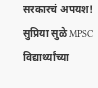सरकारचं अपयश! सुप्रिया सुळे MPSC विद्यार्थ्यांच्या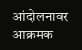आंदोलनावर आक्रमक